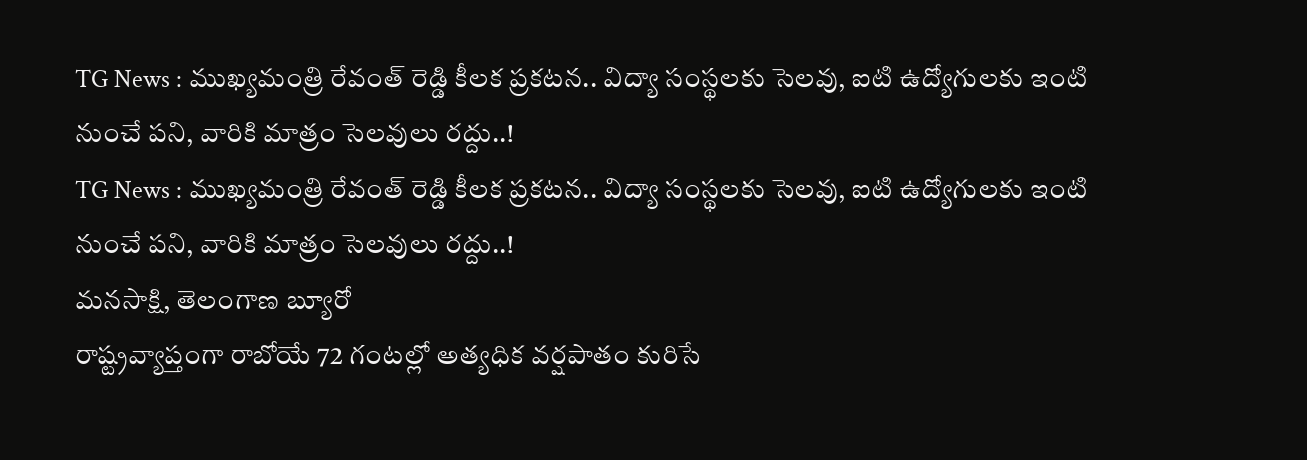TG News : ముఖ్యమంత్రి రేవంత్ రెడ్డి కీలక ప్రకటన.. విద్యా సంస్థలకు సెలవు, ఐటి ఉద్యోగులకు ఇంటి నుంచే పని, వారికి మాత్రం సెలవులు రద్దు..!
TG News : ముఖ్యమంత్రి రేవంత్ రెడ్డి కీలక ప్రకటన.. విద్యా సంస్థలకు సెలవు, ఐటి ఉద్యోగులకు ఇంటి నుంచే పని, వారికి మాత్రం సెలవులు రద్దు..!
మనసాక్షి, తెలంగాణ బ్యూరో
రాష్ట్రవ్యాప్తంగా రాబోయే 72 గంటల్లో అత్యధిక వర్షపాతం కురిసే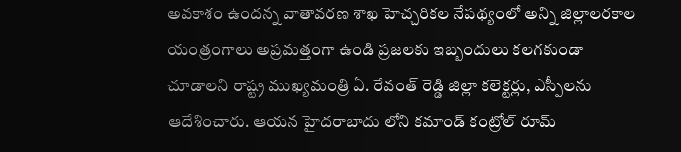అవకాశం ఉందన్న వాతావరణ శాఖ హెచ్చరికల నేపథ్యంలో అన్ని జిల్లాలరకాల యంత్రంగాలు అప్రమత్తంగా ఉండి ప్రజలకు ఇబ్బందులు కలగకుండా చూడాలని రాష్ట్ర ముఖ్యమంత్రి ఏ. రేవంత్ రెడ్డి జిల్లా కలెక్టర్లు, ఎస్పీలను ఆదేశించారు. ఆయన హైదరాబాదు లోని కమాండ్ కంట్రోల్ రూమ్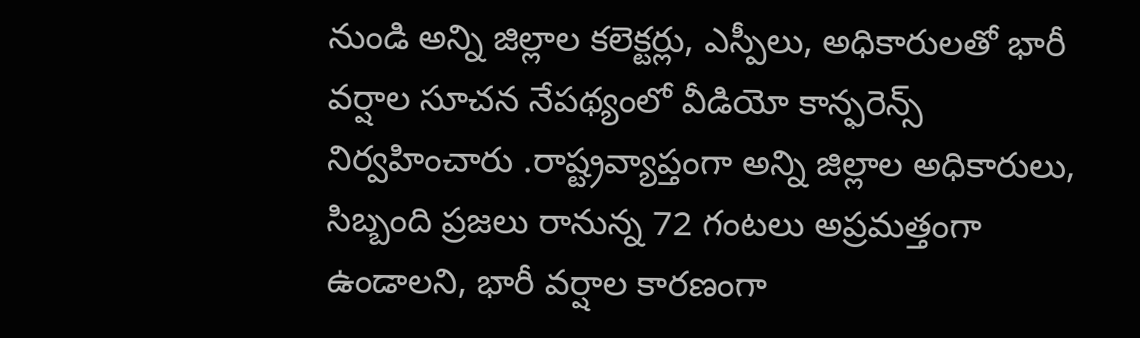నుండి అన్ని జిల్లాల కలెక్టర్లు, ఎస్పీలు, అధికారులతో భారీ వర్షాల సూచన నేపథ్యంలో వీడియో కాన్ఫరెన్స్ నిర్వహించారు .రాష్ట్రవ్యాప్తంగా అన్ని జిల్లాల అధికారులు, సిబ్బంది ప్రజలు రానున్న 72 గంటలు అప్రమత్తంగా ఉండాలని, భారీ వర్షాల కారణంగా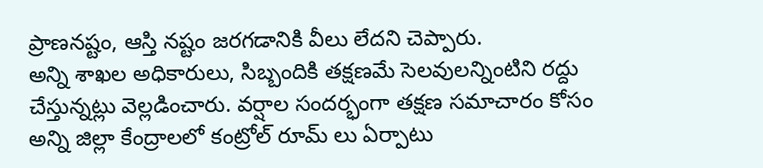ప్రాణనష్టం, ఆస్తి నష్టం జరగడానికి వీలు లేదని చెప్పారు.
అన్ని శాఖల అధికారులు, సిబ్బందికి తక్షణమే సెలవులన్నింటిని రద్దు చేస్తున్నట్లు వెల్లడించారు. వర్షాల సందర్భంగా తక్షణ సమాచారం కోసం అన్ని జిల్లా కేంద్రాలలో కంట్రోల్ రూమ్ లు ఏర్పాటు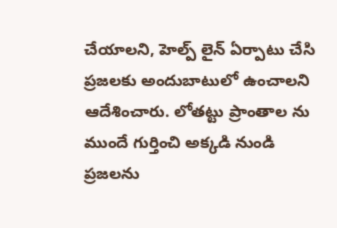చేయాలని, హెల్ప్ లైన్ ఏర్పాటు చేసి ప్రజలకు అందుబాటులో ఉంచాలని ఆదేశించారు. లోతట్టు ప్రాంతాల ను ముందే గుర్తించి అక్కడి నుండి ప్రజలను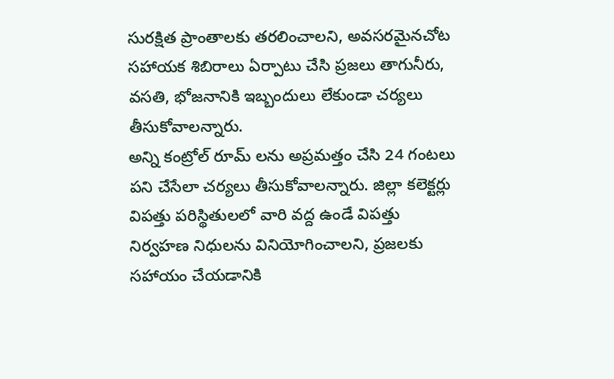సురక్షిత ప్రాంతాలకు తరలించాలని, అవసరమైనచోట సహాయక శిబిరాలు ఏర్పాటు చేసి ప్రజలు తాగునీరు, వసతి, భోజనానికి ఇబ్బందులు లేకుండా చర్యలు తీసుకోవాలన్నారు.
అన్ని కంట్రోల్ రూమ్ లను అప్రమత్తం చేసి 24 గంటలు పని చేసేలా చర్యలు తీసుకోవాలన్నారు. జిల్లా కలెక్టర్లు విపత్తు పరిస్థితులలో వారి వద్ద ఉండే విపత్తు నిర్వహణ నిధులను వినియోగించాలని, ప్రజలకు సహాయం చేయడానికి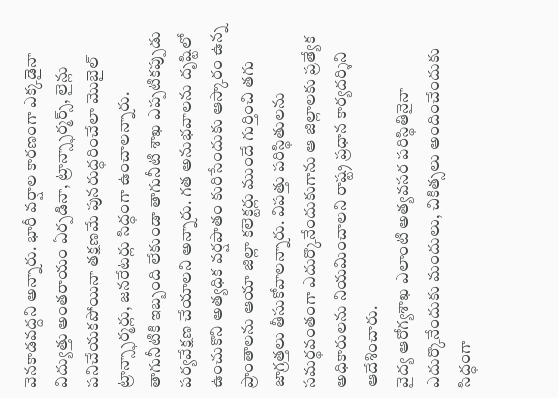వెనకాడవద్దని అన్నారు. భారీ వర్షాల కారణంగా ఎక్కడైనా విద్యుత్తు అంతరాయం ఏర్పడినా, ట్రాన్స్ఫార్మర్స్, లైన్లు పనిచేయకపోయినా తక్షణమే పునరుద్ధరించేలా మొబైల్ ట్రాన్స్ఫార్మర్లు, జనరేటర్లు సిద్ధంగా ఉంచాలన్నారు.
తాగునీటికి ఇబ్బంది లేకుండా తాగునీటి శాఖ ఎప్పటికప్పుడు పర్యవేక్షణ చేయాలని అన్నారు. గత అనుభవాలను దృష్టిలో ఉంచుకొని అత్యధిక వర్షపాతం కురిసేందుకు ఆస్కారం ఉన్న ప్రాంతాలను ఆయా జిల్లా కలెక్టర్లు ముందే గుర్తించి తగు జాగ్రత్తలు తీసుకోవాలన్నారు. విపత్తు పరిస్థితులను సమర్థవంతంగా ఎదుర్కొనేందుకుగాను ఆ జిల్లాలకు ప్రత్యేక అధికారులను నియమించాలని రాష్ట్ర ప్రధాన కార్యదర్శిని ఆదేశించారు.
వైద్య ఆరోగ్యశాఖ ఎలాంటి అత్యవసర పరిస్థితినైనా ఎదుర్కొనేందుకు మందులు, చికిత్సలు అందించేందుకు సిద్ధంగా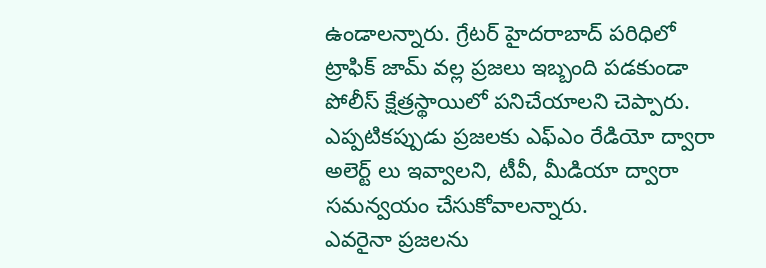ఉండాలన్నారు. గ్రేటర్ హైదరాబాద్ పరిధిలో ట్రాఫిక్ జామ్ వల్ల ప్రజలు ఇబ్బంది పడకుండా పోలీస్ క్షేత్రస్థాయిలో పనిచేయాలని చెప్పారు. ఎప్పటికప్పుడు ప్రజలకు ఎఫ్ఎం రేడియో ద్వారా అలెర్ట్ లు ఇవ్వాలని, టీవీ, మీడియా ద్వారా సమన్వయం చేసుకోవాలన్నారు.
ఎవరైనా ప్రజలను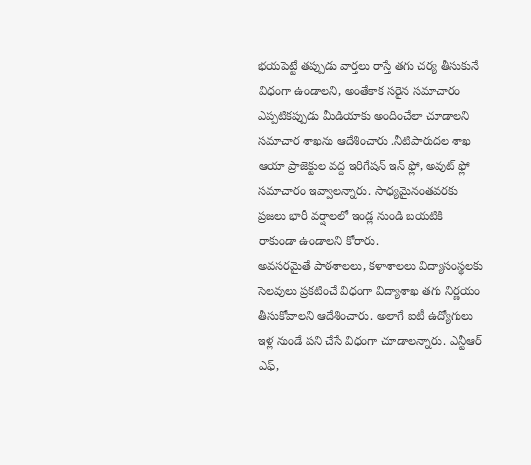భయపెట్టే తప్పుడు వార్తలు రాస్తే తగు చర్య తీసుకునే విధంగా ఉండాలని, అంతేకాక సరైన సమాచారం ఎప్పటికప్పుడు మీడియాకు అందించేలా చూడాలని సమాచార శాఖను ఆదేశించారు .నీటిపారుదల శాఖ ఆయా ప్రాజెక్టుల వద్ద ఇరిగేషన్ ఇన్ ఫ్లో, అవుట్ ఫ్లో సమాచారం ఇవ్వాలన్నారు. సాధ్యమైనంతవరకు ప్రజలు భారీ వర్షాలలో ఇండ్ల నుండి బయటికి రాకుండా ఉండాలని కోరారు.
అవసరమైతే పాఠశాలలు, కళాశాలలు విద్యాసంస్థలకు సెలవులు ప్రకటించే విధంగా విద్యాశాఖ తగు నిర్ణయం తీసుకోవాలని ఆదేశించారు. అలాగే ఐటీ ఉద్యోగులు ఇళ్ల నుండే పని చేసే విధంగా చూడాలన్నారు. ఎన్టీఆర్ ఎఫ్,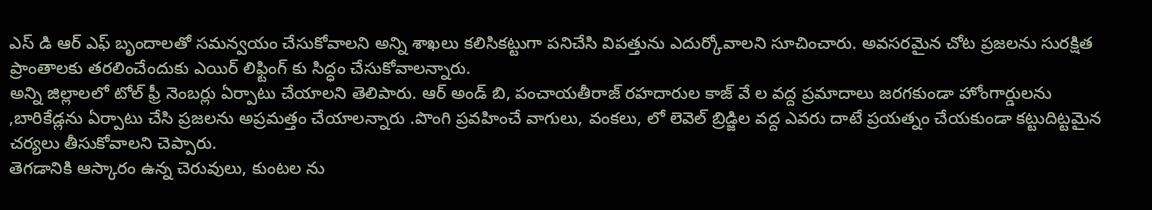ఎస్ డి ఆర్ ఎఫ్ బృందాలతో సమన్వయం చేసుకోవాలని అన్ని శాఖలు కలిసికట్టుగా పనిచేసి విపత్తును ఎదుర్కోవాలని సూచించారు. అవసరమైన చోట ప్రజలను సురక్షిత ప్రాంతాలకు తరలించేందుకు ఎయిర్ లిఫ్టింగ్ కు సిద్ధం చేసుకోవాలన్నారు.
అన్ని జిల్లాలలో టోల్ ఫ్రీ నెంబర్లు ఏర్పాటు చేయాలని తెలిపారు. ఆర్ అండ్ బి, పంచాయతీరాజ్ రహదారుల కాజ్ వే ల వద్ద ప్రమాదాలు జరగకుండా హోంగార్డులను ,బారికేడ్లను ఏర్పాటు చేసి ప్రజలను అప్రమత్తం చేయాలన్నారు .పొంగి ప్రవహించే వాగులు, వంకలు, లో లెవెల్ బ్రిడ్జిల వద్ద ఎవరు దాటే ప్రయత్నం చేయకుండా కట్టుదిట్టమైన చర్యలు తీసుకోవాలని చెప్పారు.
తెగడానికి ఆస్కారం ఉన్న చెరువులు, కుంటల ను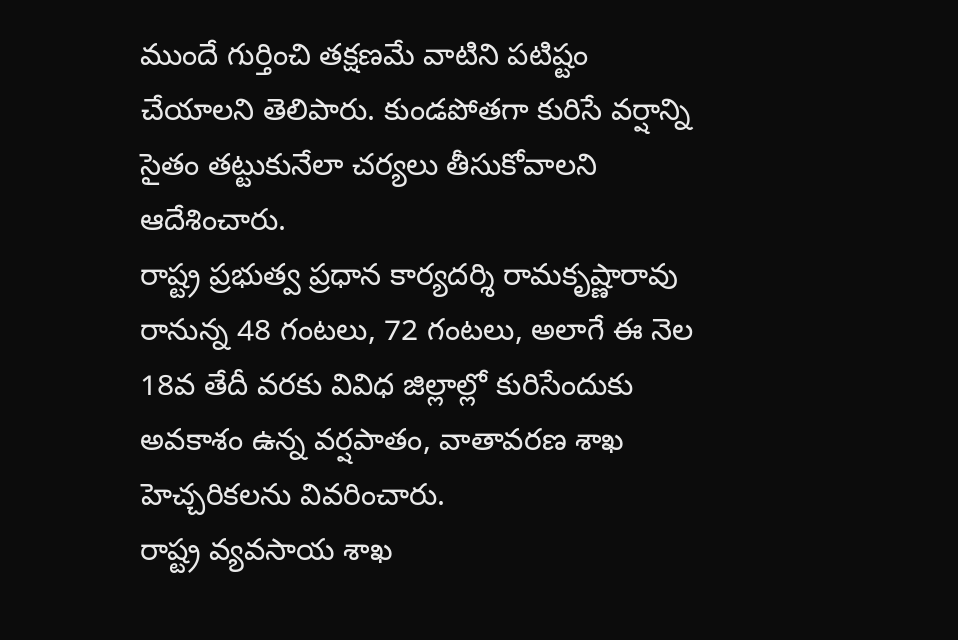ముందే గుర్తించి తక్షణమే వాటిని పటిష్టం చేయాలని తెలిపారు. కుండపోతగా కురిసే వర్షాన్ని సైతం తట్టుకునేలా చర్యలు తీసుకోవాలని ఆదేశించారు.
రాష్ట్ర ప్రభుత్వ ప్రధాన కార్యదర్శి రామకృష్ణారావు రానున్న 48 గంటలు, 72 గంటలు, అలాగే ఈ నెల 18వ తేదీ వరకు వివిధ జిల్లాల్లో కురిసేందుకు అవకాశం ఉన్న వర్షపాతం, వాతావరణ శాఖ హెచ్చరికలను వివరించారు.
రాష్ట్ర వ్యవసాయ శాఖ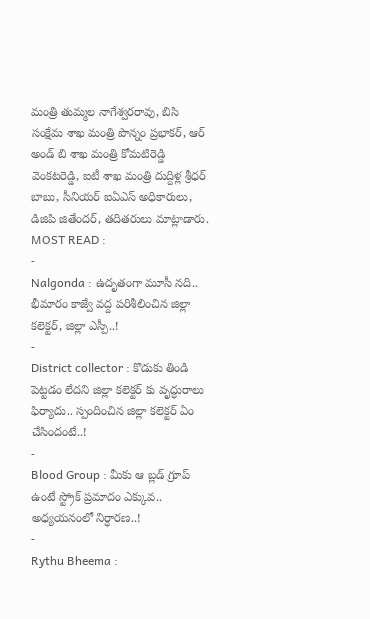మంత్రి తుమ్మల నాగేశ్వరరావు, బిసి సంక్షేమ శాఖ మంత్రి పొన్నం ప్రభాకర్, ఆర్ అండ్ బి శాఖ మంత్రి కోమటిరెడ్డి వెంకటరెడ్డి, ఐటీ శాఖ మంత్రి దుద్దిళ్ల శ్రీధర్ బాబు, సీనియర్ ఐఏఎస్ అధికారులు, డిజిపి జితేందర్, తదితరులు మాట్లాడారు.
MOST READ :
-
Nalgonda : ఉదృతంగా మూసీ నది.. భీమారం కాజ్వే వద్ద పరిశీలించిన జిల్లా కలెక్టర్, జిల్లా ఎస్పీ..!
-
District collector : కొడుకు తిండి పెట్టడం లేదని జిల్లా కలెక్టర్ కు వృద్ధురాలు ఫిర్యాదు.. స్పందించిన జిల్లా కలెక్టర్ ఏం చేసిందంటే..!
-
Blood Group : మీకు ఆ బ్లడ్ గ్రూప్ ఉంటే స్ట్రోక్ ప్రమాదం ఎక్కువ.. అధ్యయనంలో నిర్ధారణ..!
-
Rythu Bheema :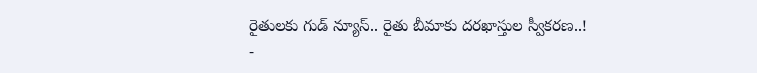రైతులకు గుడ్ న్యూస్.. రైతు బీమాకు దరఖాస్తుల స్వీకరణ..!
-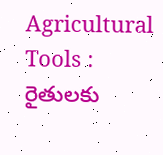Agricultural Tools : రైతులకు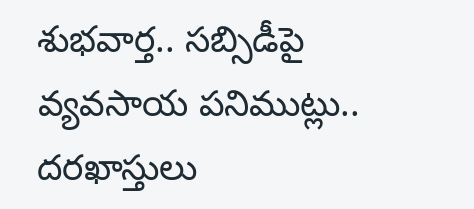శుభవార్త.. సబ్సిడీపై వ్యవసాయ పనిముట్లు.. దరఖాస్తులు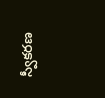స్వీకరణ